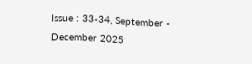Issue : 33-34, September - December 2025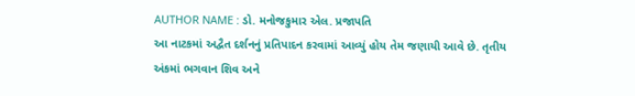AUTHOR NAME : ડો. મનોજકુમાર એલ. પ્રજાપતિ
આ નાટકમાં અદ્વૈત દર્શનનું પ્રતિપાદન કરવામાં આવ્યું હોય તેમ જણાયી આવે છે. તૃતીય અંકમાં ભગવાન શિવ અને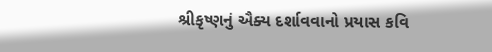શ્રીકૃષ્ણનું ઐક્ય દર્શાવવાનો પ્રયાસ કવિ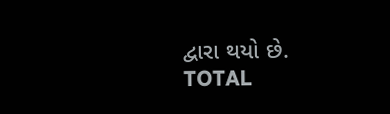દ્વારા થયો છે.
TOTAL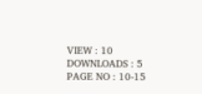VIEW : 10
DOWNLOADS : 5
PAGE NO : 10-15